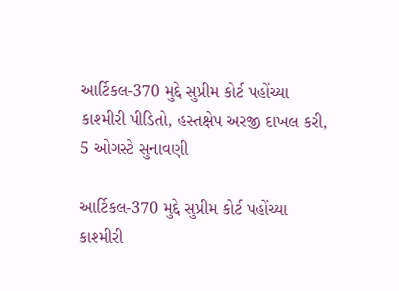આર્ટિકલ-370 મુદ્દે સુપ્રીમ કોર્ટ પહોંચ્યા કાશ્મીરી પીડિતો, હસ્તક્ષેપ અરજી દાખલ કરી, 5 ઓગસ્ટે સુનાવણી

આર્ટિકલ-370 મુદ્દે સુપ્રીમ કોર્ટ પહોંચ્યા કાશ્મીરી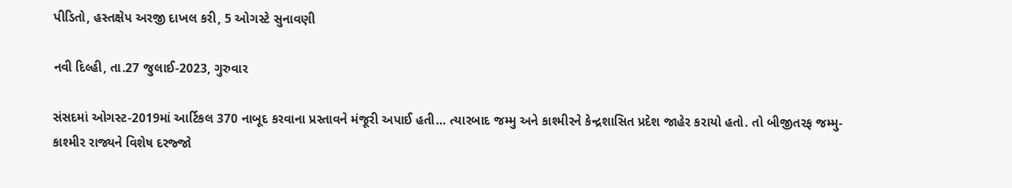પીડિતો, હસ્તક્ષેપ અરજી દાખલ કરી, 5 ઓગસ્ટે સુનાવણી

નવી દિલ્હી, તા.27 જુલાઈ-2023, ગુરુવાર

સંસદમાં ઓગસ્ટ-2019માં આર્ટિકલ 370 નાબૂદ કરવાના પ્રસ્તાવને મંજૂરી અપાઈ હતી… ત્યારબાદ જમ્મુ અને કાશ્મીરને કેન્દ્રશાસિત પ્રદેશ જાહેર કરાયો હતો. તો બીજીતરફ જમ્મુ-કાશ્મીર રાજ્યને વિશેષ દરજ્જો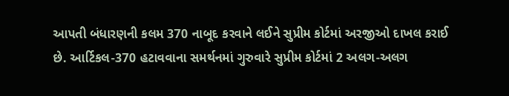આપતી બંધારણની કલમ 370 નાબૂદ કરવાને લઈને સુપ્રીમ કોર્ટમાં અરજીઓ દાખલ કરાઈ છે. આર્ટિકલ-370 હટાવવાના સમર્થનમાં ગુરુવારે સુપ્રીમ કોર્ટમાં 2 અલગ-અલગ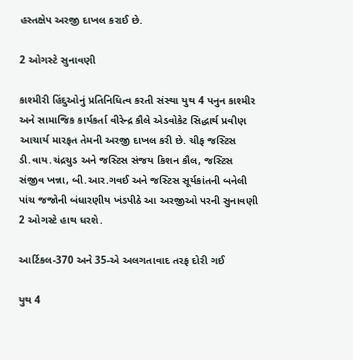હસ્તક્ષેપ અરજી દાખલ કરાઈ છે.

2 ઓગસ્ટે સુનાવણી

કાશ્મીરી હિંદુઓનું પ્રતિનિધિત્વ કરતી સંસ્થા યુથ 4 પનુન કાશ્મીર અને સામાજિક કાર્યકર્તા વીરેન્દ્ર કૌલે એડવોકેટ સિદ્ધાર્થ પ્રવીણ આચાર્ય મારફત તેમની અરજી દાખલ કરી છે. ચીફ જસ્ટિસ ડી.વાય.ચંદ્રચુડ અને જસ્ટિસ સંજય કિશન કૌલ, જસ્ટિસ સંજીવ ખન્ના, બી.આર.ગવઈ અને જસ્ટિસ સૂર્યકાંતની બનેલી પાંચ જજોની બંધારણીય ખંડપીઠે આ અરજીઓ પરની સુનાવણી 2 ઓગસ્ટે હાથ ધરશે.

આર્ટિકલ-370 અને 35-એ અલગતાવાદ તરફ દોરી ગઈ

યુથ 4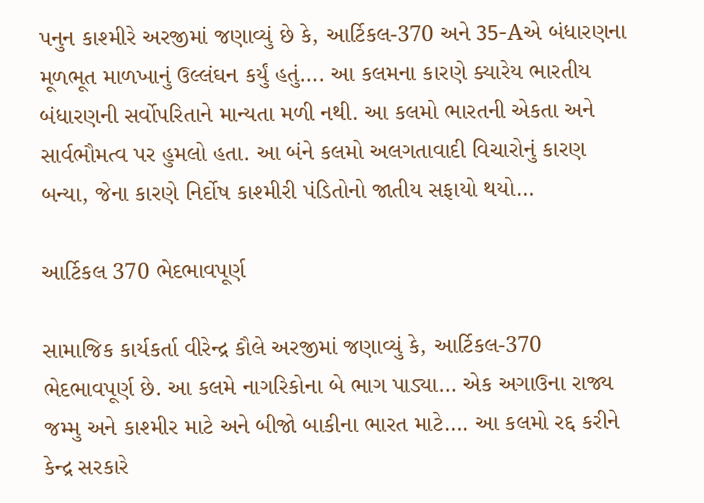પનુન કાશ્મીરે અરજીમાં જણાવ્યું છે કે, આર્ટિકલ-370 અને 35-Aએ બંધારણના મૂળભૂત માળખાનું ઉલ્લંઘન કર્યું હતું…. આ કલમના કારણે ક્યારેય ભારતીય બંધારણની સર્વોપરિતાને માન્યતા મળી નથી. આ કલમો ભારતની એકતા અને સાર્વભૌમત્વ પર હુમલો હતા. આ બંને કલમો અલગતાવાદી વિચારોનું કારણ બન્યા, જેના કારણે નિર્દોષ કાશ્મીરી પંડિતોનો જાતીય સફાયો થયો…

આર્ટિકલ 370 ભેદભાવપૂર્ણ

સામાજિક કાર્યકર્તા વીરેન્દ્ર કૌલે અરજીમાં જણાવ્યું કે, આર્ટિકલ-370 ભેદભાવપૂર્ણ છે. આ કલમે નાગરિકોના બે ભાગ પાડ્યા… એક અગાઉના રાજ્ય જમ્મુ અને કાશ્મીર માટે અને બીજો બાકીના ભારત માટે…. આ કલમો રદ્દ કરીને કેન્દ્ર સરકારે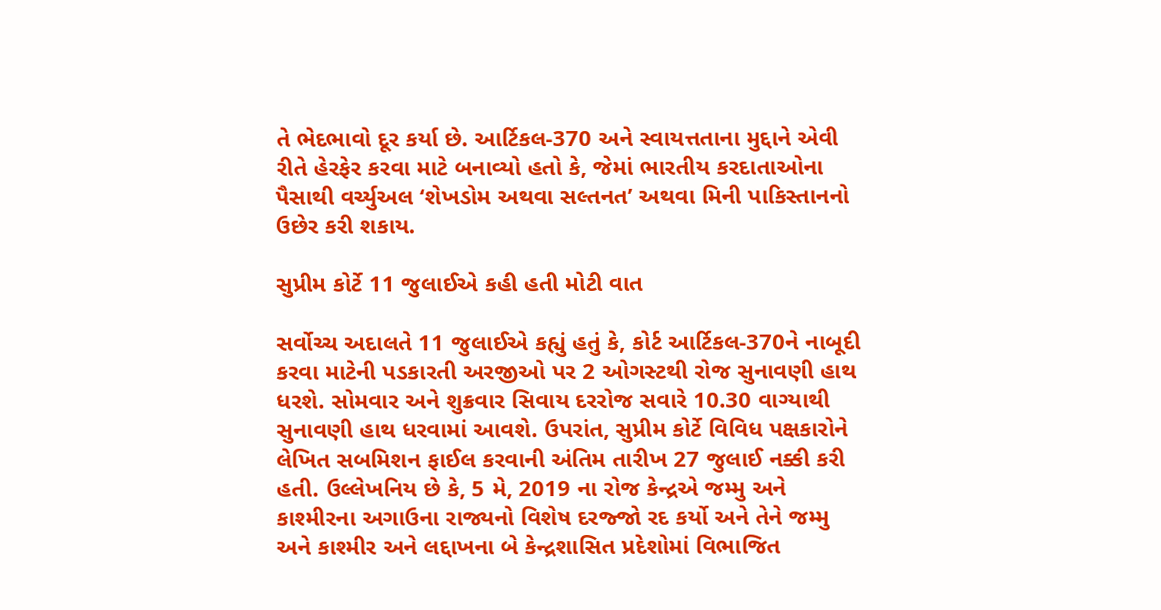તે ભેદભાવો દૂર કર્યા છે. આર્ટિકલ-370 અને સ્વાયત્તતાના મુદ્દાને એવી રીતે હેરફેર કરવા માટે બનાવ્યો હતો કે, જેમાં ભારતીય કરદાતાઓના પૈસાથી વર્ચ્યુઅલ ‘શેખડોમ અથવા સલ્તનત’ અથવા મિની પાકિસ્તાનનો ઉછેર કરી શકાય.

સુપ્રીમ કોર્ટે 11 જુલાઈએ કહી હતી મોટી વાત

સર્વોચ્ચ અદાલતે 11 જુલાઈએ કહ્યું હતું કે, કોર્ટ આર્ટિકલ-370ને નાબૂદી કરવા માટેની પડકારતી અરજીઓ પર 2 ઓગસ્ટથી રોજ સુનાવણી હાથ ધરશે. સોમવાર અને શુક્રવાર સિવાય દરરોજ સવારે 10.30 વાગ્યાથી સુનાવણી હાથ ધરવામાં આવશે. ઉપરાંત, સુપ્રીમ કોર્ટે વિવિધ પક્ષકારોને લેખિત સબમિશન ફાઈલ કરવાની અંતિમ તારીખ 27 જુલાઈ નક્કી કરી હતી. ઉલ્લેખનિય છે કે, 5 મે, 2019 ના રોજ કેન્દ્રએ જમ્મુ અને કાશ્મીરના અગાઉના રાજ્યનો વિશેષ દરજ્જો રદ કર્યો અને તેને જમ્મુ અને કાશ્મીર અને લદ્દાખના બે કેન્દ્રશાસિત પ્રદેશોમાં વિભાજિત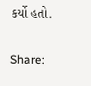કર્યો હતો.

Share: